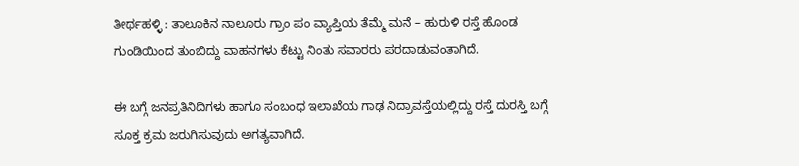ತೀರ್ಥಹಳ್ಳಿ : ತಾಲೂಕಿನ ನಾಲೂರು ಗ್ರಾಂ ಪಂ ವ್ಯಾಪ್ತಿಯ ತೆಮ್ಮೆ ಮನೆ – ಹುರುಳಿ ರಸ್ತೆ ಹೊಂಡ ಗುಂಡಿಯಿಂದ ತುಂಬಿದ್ದು ವಾಹನಗಳು ಕೆಟ್ಟು ನಿಂತು ಸವಾರರು ಪರದಾಡುವಂತಾಗಿದೆ.

ಈ ಬಗ್ಗೆ ಜನಪ್ರತಿನಿದಿಗಳು ಹಾಗೂ ಸಂಬಂಧ ಇಲಾಖೆಯ ಗಾಢ ನಿದ್ರಾವಸ್ತೆಯಲ್ಲಿದ್ದು ರಸ್ತೆ ದುರಸ್ತಿ ಬಗ್ಗೆ ಸೂಕ್ತ ಕ್ರಮ ಜರುಗಿಸುವುದು ಅಗತ್ಯವಾಗಿದೆ.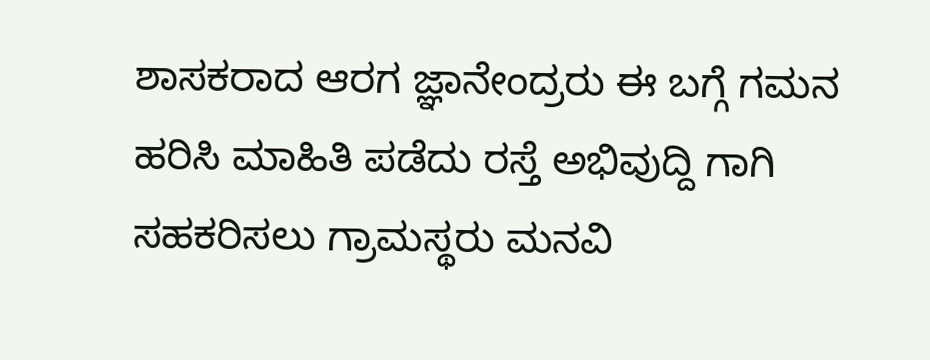ಶಾಸಕರಾದ ಆರಗ ಜ್ಞಾನೇಂದ್ರರು ಈ ಬಗ್ಗೆ ಗಮನ ಹರಿಸಿ ಮಾಹಿತಿ ಪಡೆದು ರಸ್ತೆ ಅಭಿವುದ್ದಿ ಗಾಗಿ ಸಹಕರಿಸಲು ಗ್ರಾಮಸ್ಥರು ಮನವಿ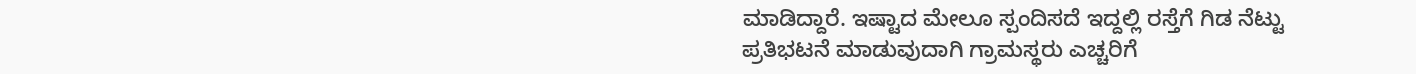ಮಾಡಿದ್ದಾರೆ. ಇಷ್ಟಾದ ಮೇಲೂ ಸ್ಪಂದಿಸದೆ ಇದ್ದಲ್ಲಿ ರಸ್ತೆಗೆ ಗಿಡ ನೆಟ್ಟು ಪ್ರತಿಭಟನೆ ಮಾಡುವುದಾಗಿ ಗ್ರಾಮಸ್ಥರು ಎಚ್ಚರಿಗೆ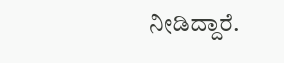ನೀಡಿದ್ದಾರೆ.